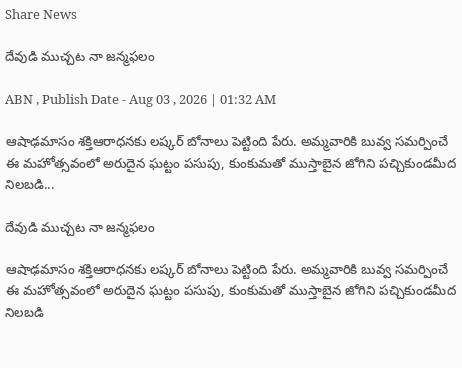Share News

దేవుడి ముచ్చట నా జన్మఫలం

ABN , Publish Date - Aug 03 , 2026 | 01:32 AM

ఆషాఢమాసం శక్తిఆరాధనకు లష్కర్‌ బోనాలు పెట్టింది పేరు. అమ్మవారికి బువ్వ సమర్పించే ఈ మహోత్సవంలో అరుదైన ఘట్టం పసుపు, కుంకుమతో ముస్తాబైన జోగిని పచ్చికుండమీద నిలబడి...

దేవుడి ముచ్చట నా జన్మఫలం

ఆషాఢమాసం శక్తిఆరాధనకు లష్కర్‌ బోనాలు పెట్టింది పేరు. అమ్మవారికి బువ్వ సమర్పించే ఈ మహోత్సవంలో అరుదైన ఘట్టం పసుపు, కుంకుమతో ముస్తాబైన జోగిని పచ్చికుండమీద నిలబడి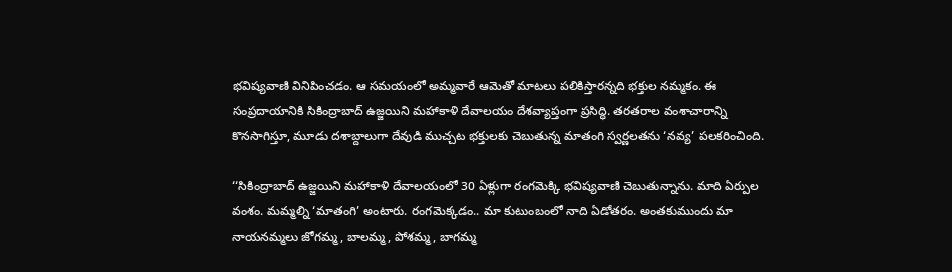భవిష్యవాణి వినిపించడం. ఆ సమయంలో అమ్మవారే ఆమెతో మాటలు పలికిస్తారన్నది భక్తుల నమ్మకం. ఈ సంప్రదాయానికి సికింద్రాబాద్‌ ఉజ్జయిని మహాకాళి దేవాలయం దేశవ్యాప్తంగా ప్రసిద్ధి. తరతరాల వంశాచారాన్ని కొనసాగిస్తూ, మూడు దశాబ్దాలుగా దేవుడి ముచ్చట భక్తులకు చెబుతున్న మాతంగి స్వర్ణలతను ‘నవ్య’ పలకరించింది.

‘‘సికింద్రాబాద్‌ ఉజ్జయిని మహాకాళి దేవాలయంలో 30 ఏళ్లుగా రంగమెక్కి భవిష్యవాణి చెబుతున్నాను. మాది ఏర్పుల వంశం. మమ్మల్ని ‘మాతంగి’ అంటారు. రంగమెక్కడం.. మా కుటుంబంలో నాది ఏడోతరం. అంతకుముందు మా నాయనమ్మలు జోగమ్మ, బాలమ్మ, పోశమ్మ, బాగమ్మ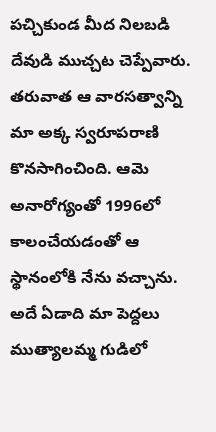పచ్చికుండ మీద నిలబడి దేవుడి ముచ్చట చెప్పేవారు. తరువాత ఆ వారసత్వాన్ని మా అక్క స్వరూపరాణి కొనసాగించింది. ఆమె అనారోగ్యంతో 1996లో కాలంచేయడంతో ఆ స్థానంలోకి నేను వచ్చాను. అదే ఏడాది మా పెద్దలు ముత్యాలమ్మ గుడిలో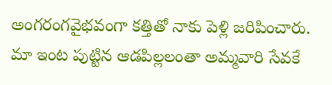అంగరంగవైభవంగా కత్తితో నాకు పెళ్లి జరిపించారు. మా ఇంట పుట్టిన ఆడపిల్లలంతా అమ్మవారి సేవకే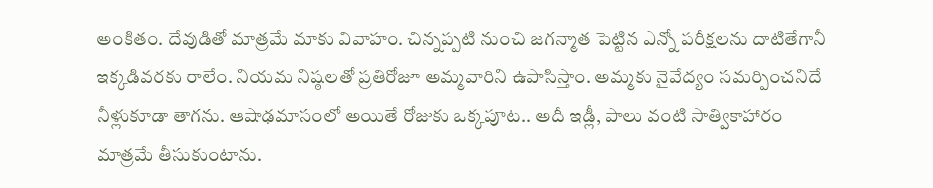అంకితం. దేవుడితో మాత్రమే మాకు వివాహం. చిన్నప్పటి నుంచి జగన్మాత పెట్టిన ఎన్నో పరీక్షలను దాటితేగానీ ఇక్కడివరకు రాలేం. నియమ నిష్ఠలతో ప్రతిరోజూ అమ్మవారిని ఉపాసిస్తాం. అమ్మకు నైవేద్యం సమర్పించనిదే నీళ్లుకూడా తాగను. ఆషాఢమాసంలో అయితే రోజుకు ఒక్కపూట.. అదీ ఇడ్లీ, పాలు వంటి సాత్వికాహారం మాత్రమే తీసుకుంటాను.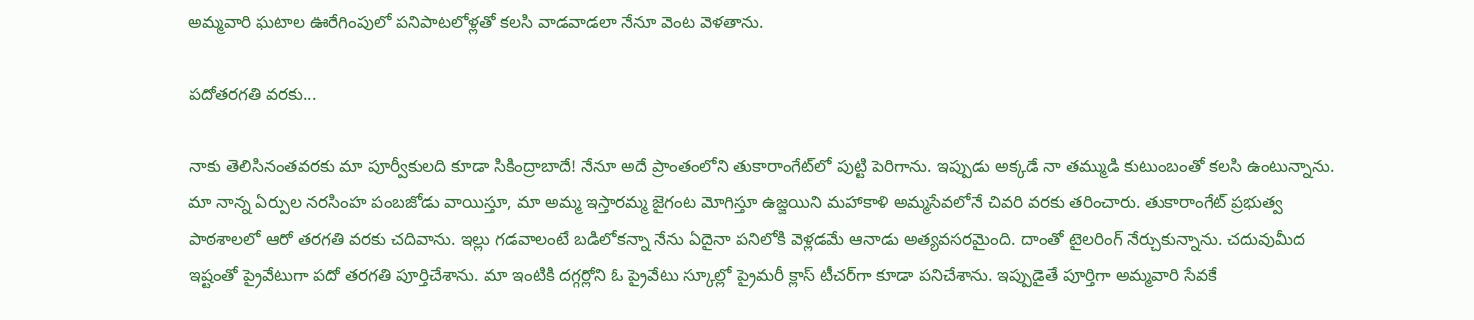అమ్మవారి ఘటాల ఊరేగింపులో పనిపాటలోళ్లతో కలసి వాడవాడలా నేనూ వెంట వెళతాను.

పదోతరగతి వరకు...

నాకు తెలిసినంతవరకు మా పూర్వీకులది కూడా సికింద్రాబాదే! నేనూ అదే ప్రాంతంలోని తుకారాంగేట్‌లో పుట్టి పెరిగాను. ఇప్పుడు అక్కడే నా తమ్ముడి కుటుంబంతో కలసి ఉంటున్నాను. మా నాన్న ఏర్పుల నరసింహ పంబజోడు వాయిస్తూ, మా అమ్మ ఇస్తారమ్మ జైగంట మోగిస్తూ ఉజ్జయిని మహాకాళి అమ్మసేవలోనే చివరి వరకు తరించారు. తుకారాంగేట్‌ ప్రభుత్వ పాఠశాలలో ఆరో తరగతి వరకు చదివాను. ఇల్లు గడవాలంటే బడిలోకన్నా నేను ఏదైనా పనిలోకి వెళ్లడమే ఆనాడు అత్యవసరమైంది. దాంతో టైలరింగ్‌ నేర్చుకున్నాను. చదువుమీద ఇష్టంతో ప్రైవేటుగా పదో తరగతి పూర్తిచేశాను. మా ఇంటికి దగ్గర్లోని ఓ ప్రైవేటు స్కూల్లో ప్రైమరీ క్లాస్‌ టీచర్‌గా కూడా పనిచేశాను. ఇప్పుడైతే పూర్తిగా అమ్మవారి సేవకే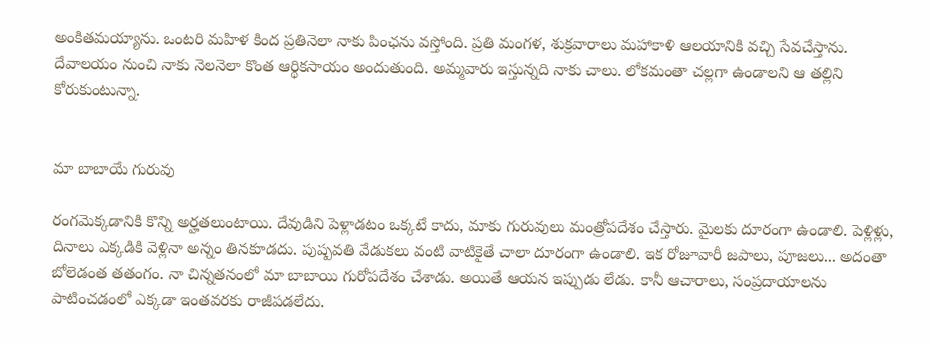అంకితమయ్యాను. ఒంటరి మహిళ కింద ప్రతినెలా నాకు పింఛను వస్తోంది. ప్రతి మంగళ, శుక్రవారాలు మహాకాళి ఆలయానికి వచ్చి సేవచేస్తాను. దేవాలయం నుంచి నాకు నెలనెలా కొంత ఆర్థికసాయం అందుతుంది. అమ్మవారు ఇస్తున్నది నాకు చాలు. లోకమంతా చల్లగా ఉండాలని ఆ తల్లిని కోరుకుంటున్నా.


మా బాబాయే గురువు

రంగమెక్కడానికి కొన్ని అర్హతలుంటాయి. దేవుడిని పెళ్లాడటం ఒక్కటే కాదు, మాకు గురువులు మంత్రోపదేశం చేస్తారు. మైలకు దూరంగా ఉండాలి. పెళ్లిళ్లు, దినాలు ఎక్కడికి వెళ్లినా అన్నం తినకూడదు. పుష్పవతి వేడుకలు వంటి వాటికైతే చాలా దూరంగా ఉండాలి. ఇక రోజూవారీ జపాలు, పూజలు... అదంతా బోలెడంత తతంగం. నా చిన్నతనంలో మా బాబాయి గురోపదేశం చేశాడు. అయితే ఆయన ఇప్పుడు లేడు. కానీ ఆచారాలు, సంప్రదాయాలను పాటించడంలో ఎక్కడా ఇంతవరకు రాజీపడలేదు.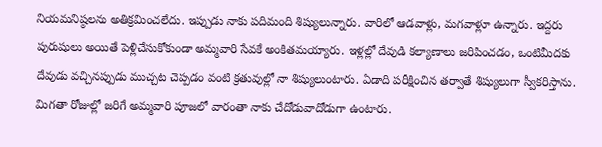నియమనిష్ఠలను అతిక్రమించలేదు. ఇప్పుడు నాకు పదిమంది శిష్యులున్నారు. వారిలో ఆడవాళ్లు, మగవాళ్లూ ఉన్నారు. ఇద్దరు పురుషులు అయితే పెళ్లిచేసుకోకుండా అమ్మవారి సేవకే అంకితమయ్యారు. ఇళ్లల్లో దేవుడి కల్యాణాలు జరిపించడం, ఒంటిమీదకు దేవుడు వచ్చినప్పుడు ముచ్చట చెప్పడం వంటి క్రతువుల్లో నా శిష్యులుంటారు. ఏడాది పరీక్షించిన తర్వాతే శిష్యులుగా స్వీకరిస్తాను. మిగతా రోజుల్లో జరిగే అమ్మవారి పూజలో వారంతా నాకు చేదోడువాదోడుగా ఉంటారు.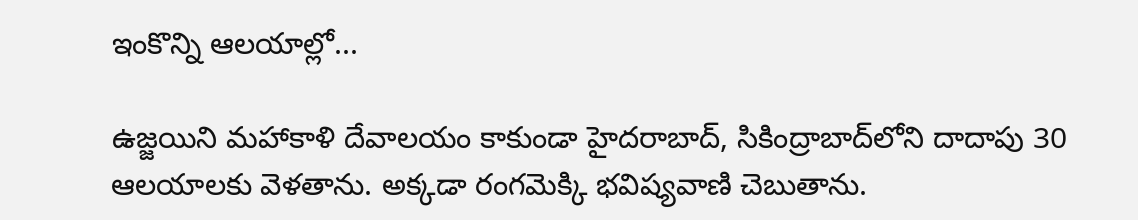ఇంకొన్ని ఆలయాల్లో...

ఉజ్జయిని మహాకాళి దేవాలయం కాకుండా హైదరాబాద్‌, సికింద్రాబాద్‌లోని దాదాపు 30 ఆలయాలకు వెళతాను. అక్కడా రంగమెక్కి భవిష్యవాణి చెబుతాను.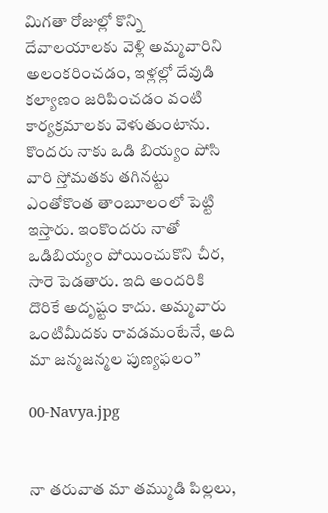మిగతా రోజుల్లో కొన్ని దేవాలయాలకు వెళ్లి అమ్మవారిని అలంకరించడం, ఇళ్లల్లో దేవుడి కల్యాణం జరిపించడం వంటి కార్యక్రమాలకు వెళుతుంటాను. కొందరు నాకు ఒడి బియ్యం పోసి వారి స్తోమతకు తగినట్టు ఎంతోకొంత తాంబూలంలో పెట్టి ఇస్తారు. ఇంకొందరు నాతో ఒడిబియ్యం పోయించుకొని చీర, సారె పెడతారు. ఇది అందరికి దొరికే అదృష్టం కాదు. అమ్మవారు ఒంటిమీదకు రావడమంటేనే, అది మా జన్మజన్మల పుణ్యఫలం’’

00-Navya.jpg


నా తరువాత మా తమ్ముడి పిల్లలు,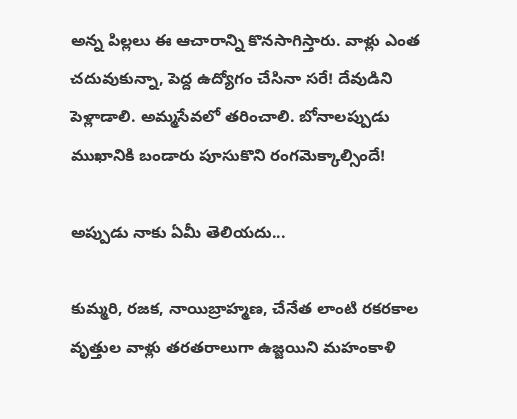అన్న పిల్లలు ఈ ఆచారాన్ని కొనసాగిస్తారు. వాళ్లు ఎంత చదువుకున్నా, పెద్ద ఉద్యోగం చేసినా సరే! దేవుడిని పెళ్లాడాలి. అమ్మసేవలో తరించాలి. బోనాలప్పుడు ముఖానికి బండారు పూసుకొని రంగమెక్కాల్సిందే!

అప్పుడు నాకు ఏమీ తెలియదు...

కుమ్మరి, రజక, నాయిబ్రాహ్మణ, చేనేత లాంటి రకరకాల వృత్తుల వాళ్లు తరతరాలుగా ఉజ్జయిని మహంకాళి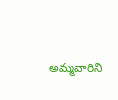అమ్మవారిని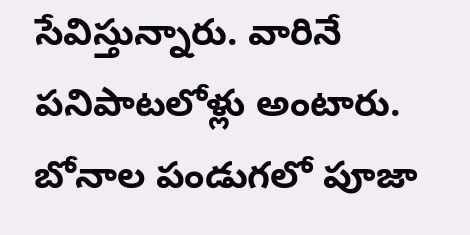సేవిస్తున్నారు. వారినే పనిపాటలోళ్లు అంటారు. బోనాల పండుగలో పూజా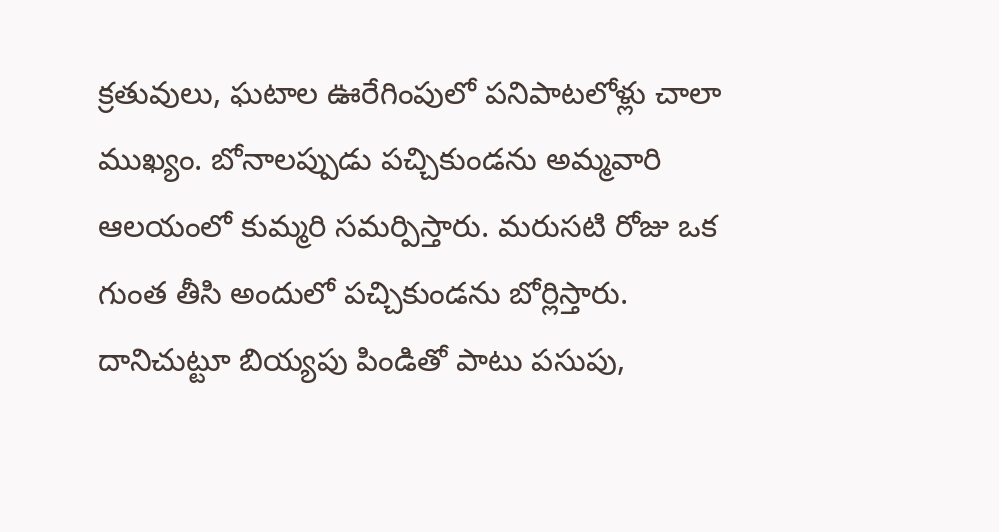క్రతువులు, ఘటాల ఊరేగింపులో పనిపాటలోళ్లు చాలా ముఖ్యం. బోనాలప్పుడు పచ్చికుండను అమ్మవారి ఆలయంలో కుమ్మరి సమర్పిస్తారు. మరుసటి రోజు ఒక గుంత తీసి అందులో పచ్చికుండను బోర్లిస్తారు. దానిచుట్టూ బియ్యపు పిండితో పాటు పసుపు,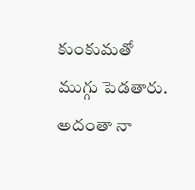కుంకుమతో ముగ్గు పెడతారు. అదంతా నా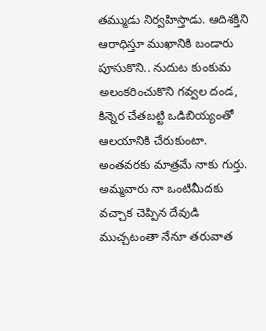తమ్ముడు నిర్వహిస్తాడు. ఆదిశక్తిని ఆరాధిస్తూ ముఖానికి బండారు పూసుకొని.. నుదుట కుంకుమ అలంకరించుకొని గవ్వల దండ, కిన్నెర చేతబట్టి ఒడిబియ్యంతో ఆలయానికి చేరుకుంటా. అంతవరకు మాత్రమే నాకు గుర్తు. అమ్మవారు నా ఒంటిమీదకు వచ్చాక చెప్పిన దేవుడి ముచ్చటంతా నేనూ తరువాత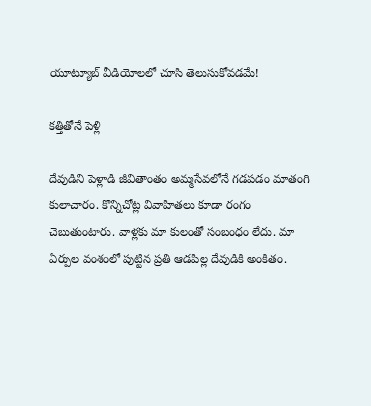యూట్యూబ్‌ వీడియోలలో చూసి తెలుసుకోవడమే!

కత్తితోనే పెళ్లి

దేవుడిని పెళ్లాడి జీవితాంతం అమ్మసేవలోనే గడపడం మాతంగి కులాచారం. కొన్నిచోట్ల వివాహితలు కూడా రంగం చెబుతుంటారు. వాళ్లకు మా కులంతో సంబంధం లేదు. మా ఏర్పుల వంశంలో పుట్టిన ప్రతి ఆడపిల్ల దేవుడికి అంకితం.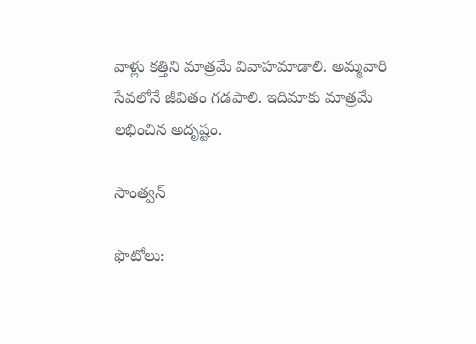వాళ్లు కత్తిని మాత్రమే వివాహమాడాలి. అమ్మవారి సేవలోనే జీవితం గడపాలి. ఇదిమాకు మాత్రమే లభించిన అదృష్టం.

సాంత్వన్‌

ఫొటోలు: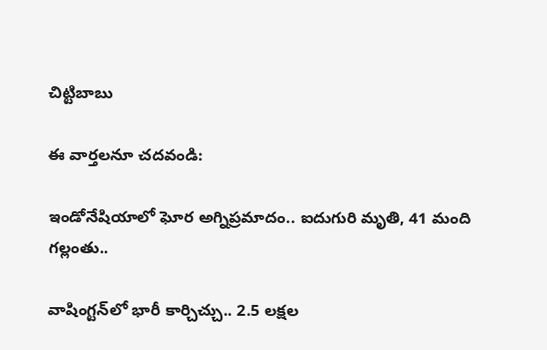చిట్టిబాబు

ఈ వార్తలనూ చదవండి:

ఇండోనేషియాలో ఘోర అగ్నిప్రమాదం.. ఐదుగురి మృతి, 41 మంది గల్లంతు..

వాషింగ్టన్‌లో భారీ కార్చిచ్చు.. 2.5 లక్షల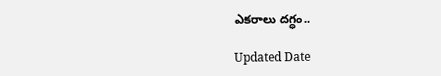ఎకరాలు దగ్ధం..

Updated Date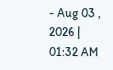- Aug 03 , 2026 | 01:32 AM